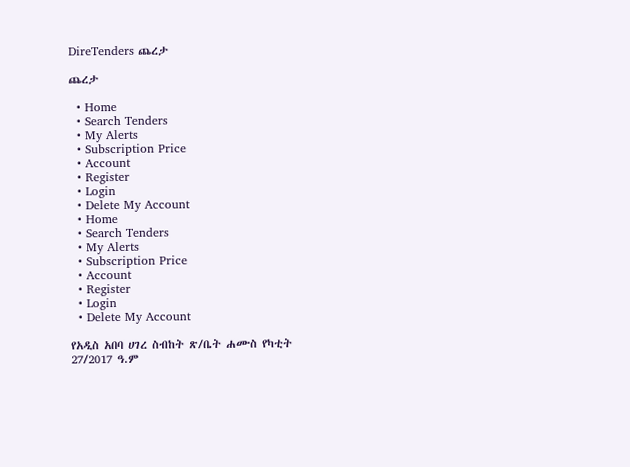DireTenders ጨረታ

ጨረታ

  • Home
  • Search Tenders
  • My Alerts
  • Subscription Price
  • Account
  • Register
  • Login
  • Delete My Account
  • Home
  • Search Tenders
  • My Alerts
  • Subscription Price
  • Account
  • Register
  • Login
  • Delete My Account

የአዲስ አበባ ሀገረ ስብከት ጽ/ቤት ሐሙስ የካቲት 27/2017 ዓ.ም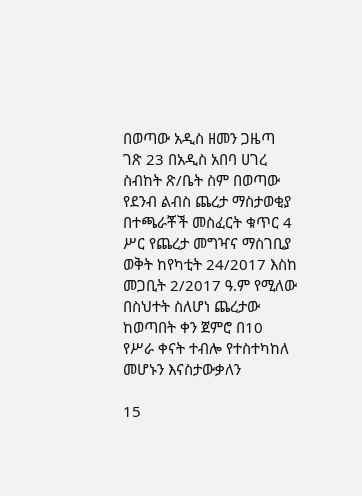በወጣው አዲስ ዘመን ጋዜጣ ገጽ 23 በአዲስ አበባ ሀገረ ስብከት ጽ/ቤት ስም በወጣው የደንብ ልብስ ጨረታ ማስታወቂያ በተጫራቾች መስፈርት ቁጥር 4 ሥር የጨረታ መግዣና ማስገቢያ ወቅት ከየካቲት 24/2017 እስከ መጋቢት 2/2017 ዓ.ም የሚለው በስህተት ስለሆነ ጨረታው ከወጣበት ቀን ጀምሮ በ10 የሥራ ቀናት ተብሎ የተስተካከለ መሆኑን እናስታውቃለን

15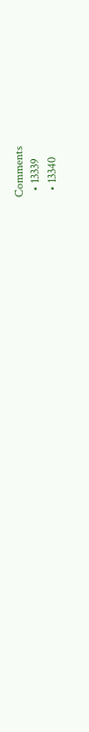Comments
  • 13339
  • 13340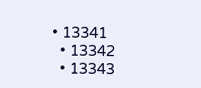• 13341
  • 13342
  • 13343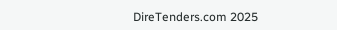DireTenders.com 2025